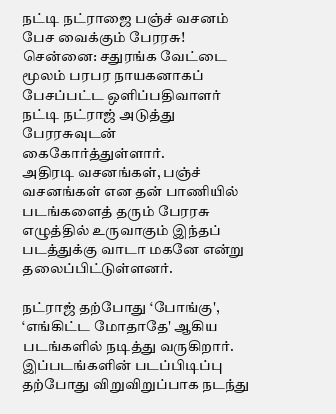நட்டி நட்ராஜை பஞ்ச் வசனம் பேச வைக்கும் பேரரசு!
சென்னை: சதுரங்க வேட்டை மூலம் பரபர நாயகனாகப் பேசப்பட்ட ஒளிப்பதிவாளர் நட்டி நட்ராஜ் அடுத்து பேரரசுவுடன் கைகோர்த்துள்ளார்.
அதிரடி வசனங்கள், பஞ்ச் வசனங்கள் என தன் பாணியில் படங்களைத் தரும் பேரரசு எழுத்தில் உருவாகும் இந்தப் படத்துக்கு வாடா மகனே என்று தலைப்பிட்டுள்ளனர்.

நட்ராஜ் தற்போது ‘போங்கு', ‘எங்கிட்ட மோதாதே' ஆகிய படங்களில் நடித்து வருகிறார். இப்படங்களின் படப்பிடிப்பு தற்போது விறுவிறுப்பாக நடந்து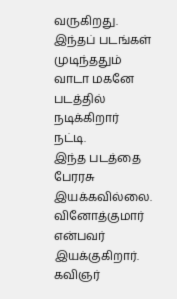வருகிறது. இந்தப் படங்கள் முடிந்ததும் வாடா மகனே படத்தில் நடிக்கிறார் நட்டி.
இந்த படத்தை பேரரசு இயக்கவில்லை. வினோத்குமார் என்பவர் இயக்குகிறார். கவிஞர்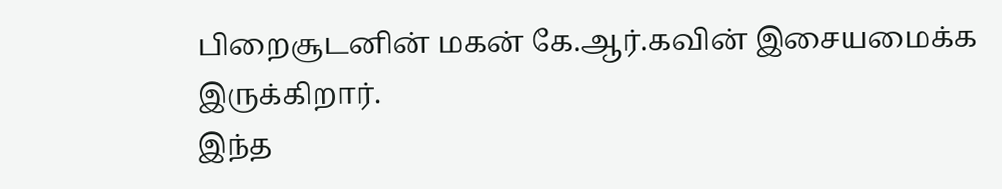பிறைசூடனின் மகன் கே.ஆர்.கவின் இசையமைக்க இருக்கிறார்.
இந்த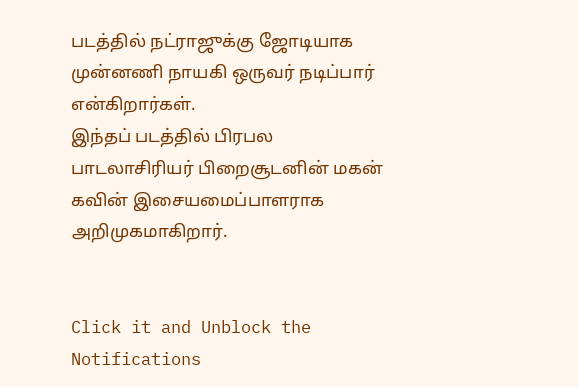படத்தில் நட்ராஜுக்கு ஜோடியாக முன்னணி நாயகி ஒருவர் நடிப்பார் என்கிறார்கள்.
இந்தப் படத்தில் பிரபல பாடலாசிரியர் பிறைசூடனின் மகன் கவின் இசையமைப்பாளராக அறிமுகமாகிறார்.


Click it and Unblock the Notifications